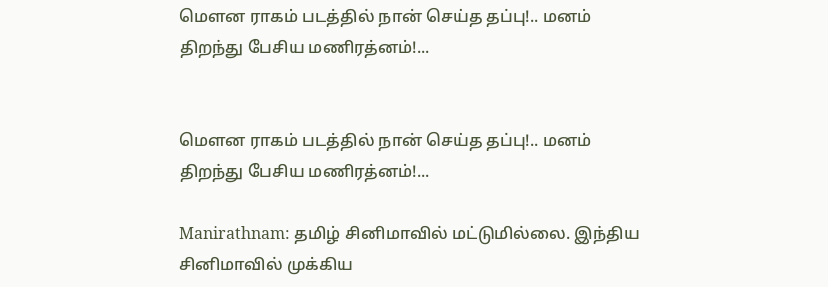மௌன ராகம் படத்தில் நான் செய்த தப்பு!.. மனம் திறந்து பேசிய மணிரத்னம்!...


மௌன ராகம் படத்தில் நான் செய்த தப்பு!.. மனம் திறந்து பேசிய மணிரத்னம்!...

Manirathnam: தமிழ் சினிமாவில் மட்டுமில்லை. இந்திய சினிமாவில் முக்கிய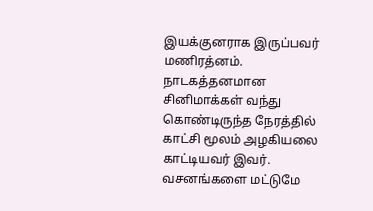இயக்குனராக இருப்பவர் மணிரத்னம். நாடகத்தனமான சினிமாக்கள் வந்து கொண்டிருந்த நேரத்தில் காட்சி மூலம் அழகியலை காட்டியவர் இவர். வசனங்களை மட்டுமே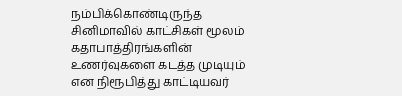நம்பிக்கொண்டிருந்த சினிமாவில் காட்சிகள் மூலம் கதாபாத்திரங்களின் உணர்வுகளை கடத்த முடியும் என நிரூபித்து காட்டியவர்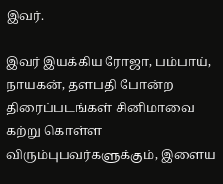இவர்.

இவர் இயக்கிய ரோஜா, பம்பாய், நாயகன், தளபதி போன்ற திரைப்படங்கள் சினிமாவை கற்று கொள்ள விரும்புபவர்களுக்கும், இளைய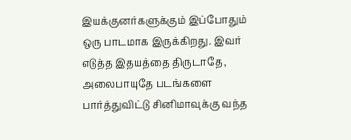இயக்குனர்களுக்கும் இப்போதும் ஒரு பாடமாக இருக்கிறது. இவர் எடுத்த இதயத்தை திருடாதே, அலைபாயுதே படங்களை பார்த்துவிட்டு சினிமாவுக்கு வந்த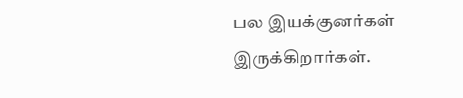பல இயக்குனர்கள் இருக்கிறார்கள்.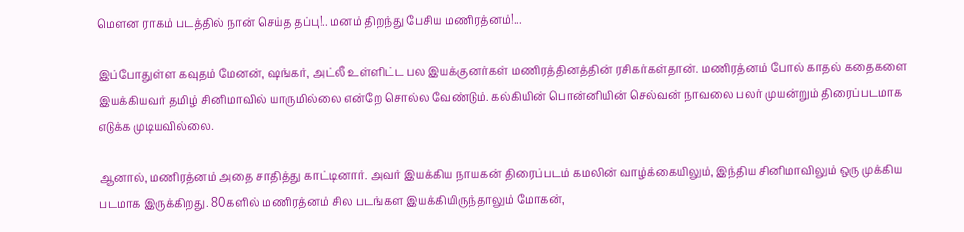மௌன ராகம் படத்தில் நான் செய்த தப்பு!.. மனம் திறந்து பேசிய மணிரத்னம்!...

இப்போதுள்ள கவுதம் மேனன், ஷங்கர், அட்லீ உள்ளிட்ட பல இயக்குனர்கள் மணிரத்தினத்தின் ரசிகர்கள்தான். மணிரத்னம் போல் காதல் கதைகளை இயக்கியவர் தமிழ் சினிமாவில் யாருமில்லை என்றே சொல்ல வேண்டும். கல்கியின் பொன்னியின் செல்வன் நாவலை பலர் முயன்றும் திரைப்படமாக எடுக்க முடியவில்லை.

ஆனால், மணிரத்னம் அதை சாதித்து காட்டினார். அவர் இயக்கிய நாயகன் திரைப்படம் கமலின் வாழ்க்கையிலும், இந்திய சினிமாவிலும் ஒரு முக்கிய படமாக இருக்கிறது. 80களில் மணிரத்னம் சில படங்கள இயக்கியிருந்தாலும் மோகன்,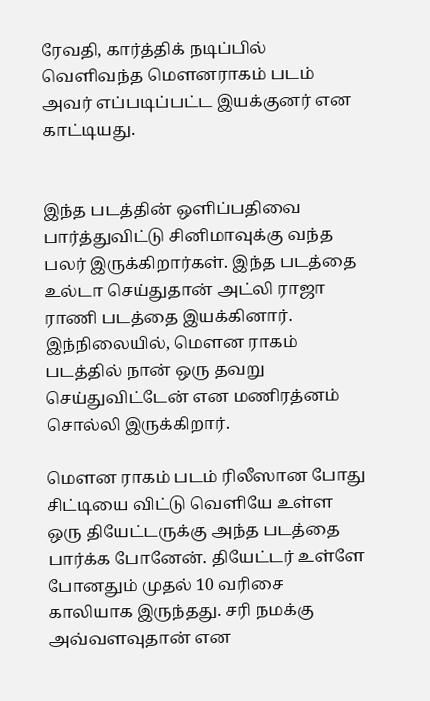ரேவதி, கார்த்திக் நடிப்பில் வெளிவந்த மௌனராகம் படம் அவர் எப்படிப்பட்ட இயக்குனர் என காட்டியது.


இந்த படத்தின் ஒளிப்பதிவை பார்த்துவிட்டு சினிமாவுக்கு வந்த பலர் இருக்கிறார்கள். இந்த படத்தை உல்டா செய்துதான் அட்லி ராஜா ராணி படத்தை இயக்கினார். இந்நிலையில், மௌன ராகம் படத்தில் நான் ஒரு தவறு செய்துவிட்டேன் என மணிரத்னம் சொல்லி இருக்கிறார்.

மௌன ராகம் படம் ரிலீஸான போது சிட்டியை விட்டு வெளியே உள்ள ஒரு தியேட்டருக்கு அந்த படத்தை பார்க்க போனேன். தியேட்டர் உள்ளே போனதும் முதல் 10 வரிசை காலியாக இருந்தது. சரி நமக்கு அவ்வளவுதான் என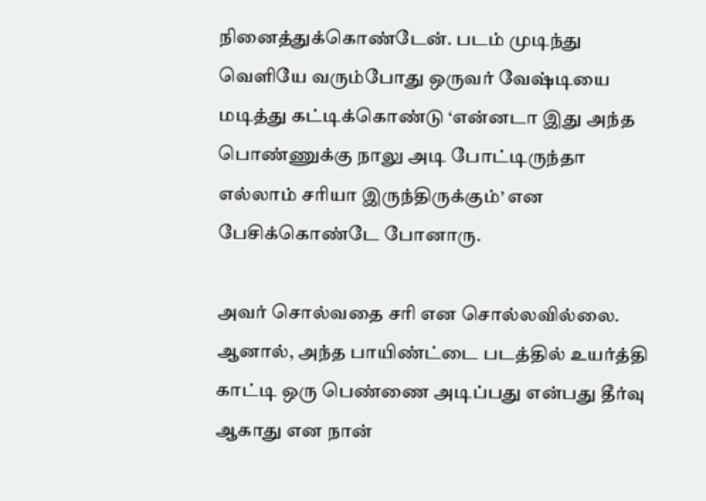நினைத்துக்கொண்டேன். படம் முடிந்து வெளியே வரும்போது ஒருவர் வேஷ்டியை மடித்து கட்டிக்கொண்டு ‘என்னடா இது அந்த பொண்ணுக்கு நாலு அடி போட்டிருந்தா எல்லாம் சரியா இருந்திருக்கும்’ என பேசிக்கொண்டே போனாரு.

அவர் சொல்வதை சரி என சொல்லவில்லை. ஆனால், அந்த பாயிண்ட்டை படத்தில் உயர்த்தி காட்டி ஒரு பெண்ணை அடிப்பது என்பது தீர்வு ஆகாது என நான்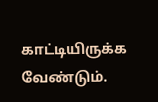காட்டியிருக்க வேண்டும்.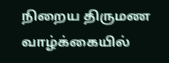நிறைய திருமண வாழ்க்கையில்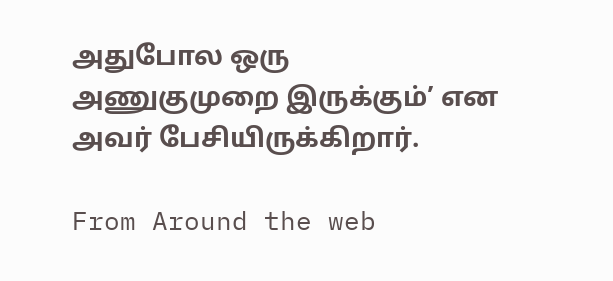அதுபோல ஒரு அணுகுமுறை இருக்கும்’ என அவர் பேசியிருக்கிறார்.

From Around the web